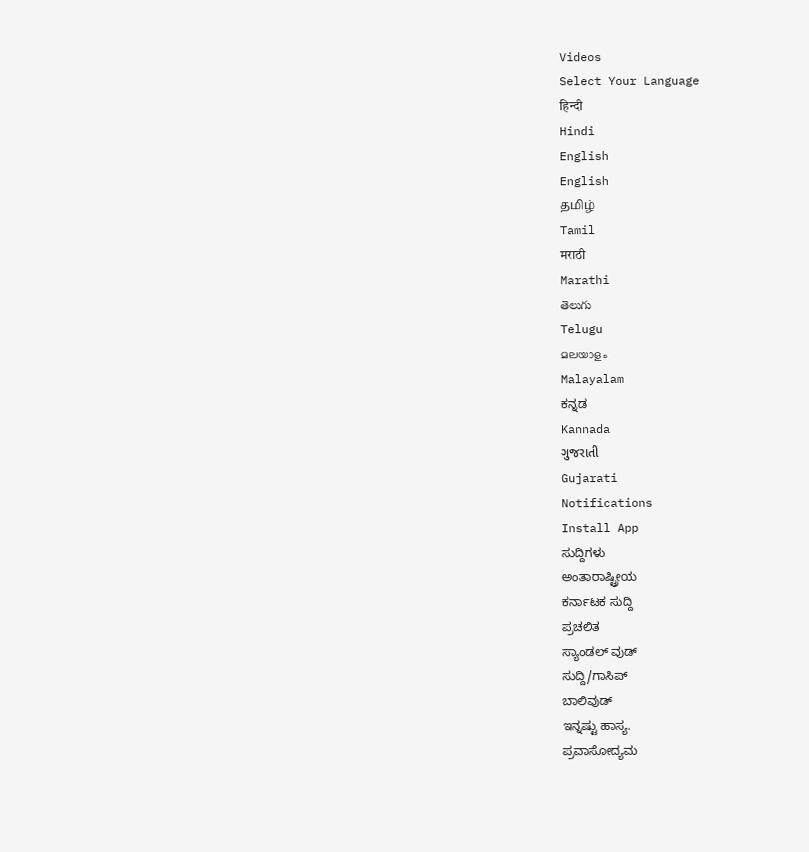Videos
Select Your Language
हिन्दी
Hindi
English
English
தமிழ்
Tamil
मराठी
Marathi
తెలుగు
Telugu
മലയാളം
Malayalam
ಕನ್ನಡ
Kannada
ગુજરાતી
Gujarati
Notifications
Install App
ಸುದ್ದಿಗಳು
ಅಂತಾರಾಷ್ಟ್ರೀಯ
ಕರ್ನಾಟಕ ಸುದ್ದಿ
ಪ್ರಚಲಿತ
ಸ್ಯಾಂಡಲ್ ವುಡ್
ಸುದ್ದಿ/ಗಾಸಿಪ್
ಬಾಲಿವುಡ್
ಇನ್ನಷ್ಟು ಹಾಸ್ಯ.
ಪ್ರವಾಸೋದ್ಯಮ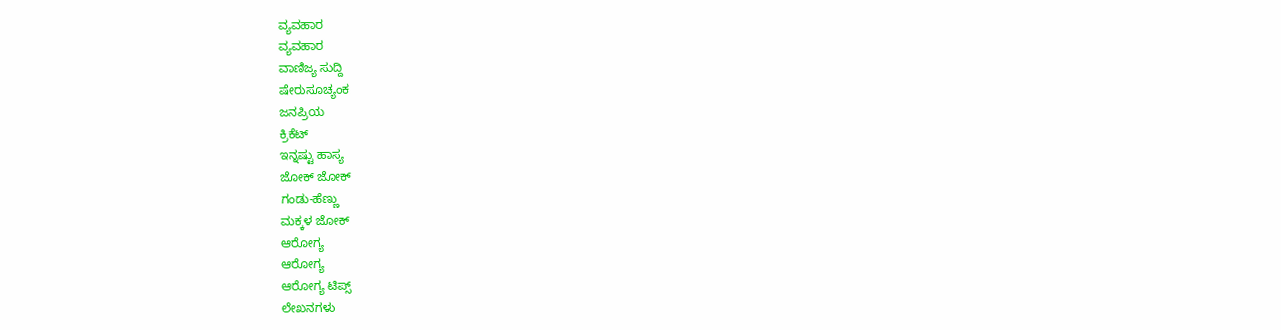ವ್ಯವಹಾರ
ವ್ಯವಹಾರ
ವಾಣಿಜ್ಯ ಸುದ್ದಿ
ಷೇರುಸೂಚ್ಯಂಕ
ಜನಪ್ರಿಯ
ಕ್ರಿಕೆಟ್
ಇನ್ನಷ್ಟು ಹಾಸ್ಯ
ಜೋಕ್ ಜೋಕ್
ಗಂಡು-ಹೆಣ್ಣು
ಮಕ್ಕಳ ಜೋಕ್
ಆರೋಗ್ಯ
ಆರೋಗ್ಯ
ಆರೋಗ್ಯ ಟಿಪ್ಸ್
ಲೇಖನಗಳು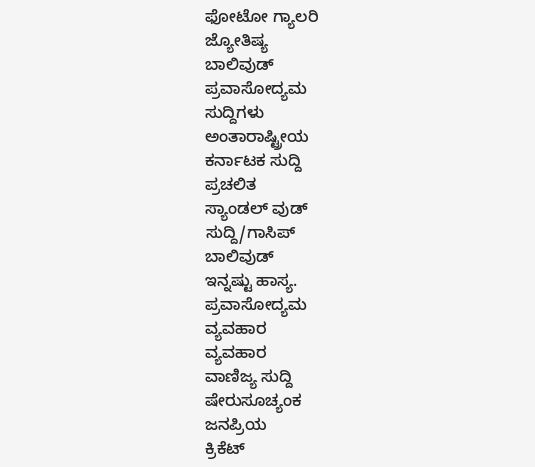ಫೋಟೋ ಗ್ಯಾಲರಿ
ಜ್ಯೋತಿಷ್ಯ
ಬಾಲಿವುಡ್
ಪ್ರವಾಸೋದ್ಯಮ
ಸುದ್ದಿಗಳು
ಅಂತಾರಾಷ್ಟ್ರೀಯ
ಕರ್ನಾಟಕ ಸುದ್ದಿ
ಪ್ರಚಲಿತ
ಸ್ಯಾಂಡಲ್ ವುಡ್
ಸುದ್ದಿ/ಗಾಸಿಪ್
ಬಾಲಿವುಡ್
ಇನ್ನಷ್ಟು ಹಾಸ್ಯ.
ಪ್ರವಾಸೋದ್ಯಮ
ವ್ಯವಹಾರ
ವ್ಯವಹಾರ
ವಾಣಿಜ್ಯ ಸುದ್ದಿ
ಷೇರುಸೂಚ್ಯಂಕ
ಜನಪ್ರಿಯ
ಕ್ರಿಕೆಟ್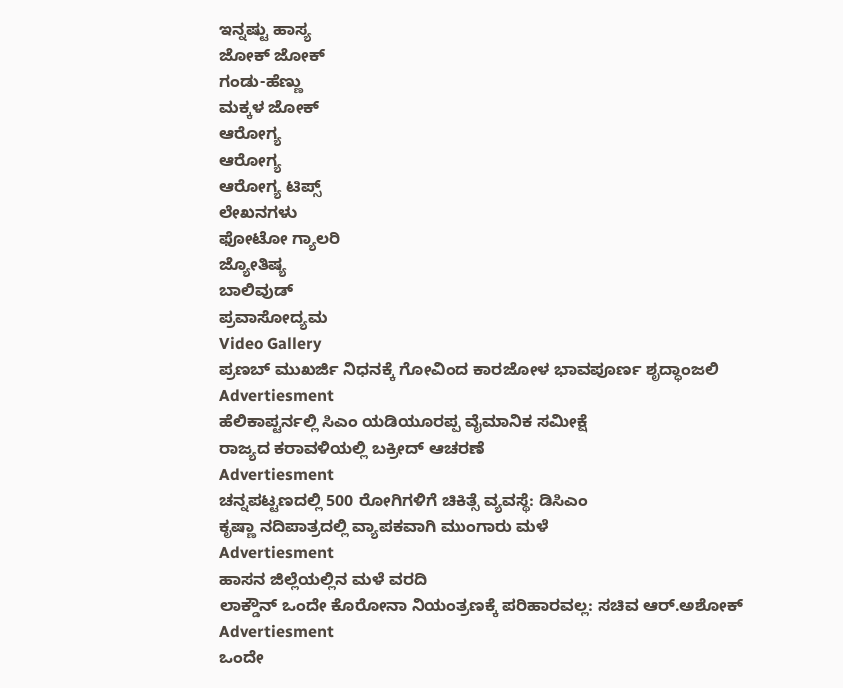ಇನ್ನಷ್ಟು ಹಾಸ್ಯ
ಜೋಕ್ ಜೋಕ್
ಗಂಡು-ಹೆಣ್ಣು
ಮಕ್ಕಳ ಜೋಕ್
ಆರೋಗ್ಯ
ಆರೋಗ್ಯ
ಆರೋಗ್ಯ ಟಿಪ್ಸ್
ಲೇಖನಗಳು
ಫೋಟೋ ಗ್ಯಾಲರಿ
ಜ್ಯೋತಿಷ್ಯ
ಬಾಲಿವುಡ್
ಪ್ರವಾಸೋದ್ಯಮ
Video Gallery
ಪ್ರಣಬ್ ಮುಖರ್ಜಿ ನಿಧನಕ್ಕೆ ಗೋವಿಂದ ಕಾರಜೋಳ ಭಾವಪೂರ್ಣ ಶೃದ್ಧಾಂಜಲಿ
Advertiesment
ಹೆಲಿಕಾಪ್ಟರ್ನಲ್ಲಿ ಸಿಎಂ ಯಡಿಯೂರಪ್ಪ ವೈಮಾನಿಕ ಸಮೀಕ್ಷೆ
ರಾಜ್ಯದ ಕರಾವಳಿಯಲ್ಲಿ ಬಕ್ರೀದ್ ಆಚರಣೆ
Advertiesment
ಚನ್ನಪಟ್ಟಣದಲ್ಲಿ 500 ರೋಗಿಗಳಿಗೆ ಚಿಕಿತ್ಸೆ ವ್ಯವಸ್ಥೆ: ಡಿಸಿಎಂ
ಕೃಷ್ಣಾ ನದಿಪಾತ್ರದಲ್ಲಿ ವ್ಯಾಪಕವಾಗಿ ಮುಂಗಾರು ಮಳೆ
Advertiesment
ಹಾಸನ ಜಿಲ್ಲೆಯಲ್ಲಿನ ಮಳೆ ವರದಿ
ಲಾಕ್ಡೌನ್ ಒಂದೇ ಕೊರೋನಾ ನಿಯಂತ್ರಣಕ್ಕೆ ಪರಿಹಾರವಲ್ಲ: ಸಚಿವ ಆರ್.ಅಶೋಕ್
Advertiesment
ಒಂದೇ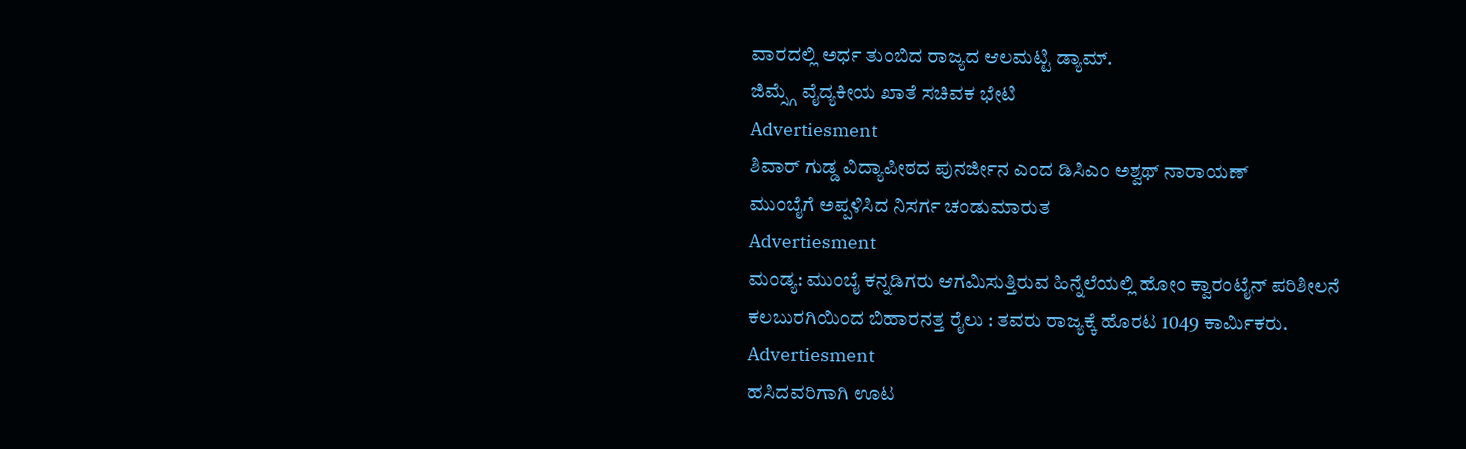ವಾರದಲ್ಲಿ ಅರ್ಧ ತುಂಬಿದ ರಾಜ್ಯದ ಆಲಮಟ್ಟಿ ಡ್ಯಾಮ್.
ಜಿಮ್ಸ್ಗೆ ವೈದ್ಯಕೀಯ ಖಾತೆ ಸಚಿವಕ ಭೇಟಿ
Advertiesment
ಶಿವಾರ್ ಗುಡ್ಡ ವಿದ್ಯಾಪೀಠದ ಪುನರ್ಜೀನ ಎಂದ ಡಿಸಿಎಂ ಅಶ್ವಥ್ ನಾರಾಯಣ್
ಮುಂಬೈಗೆ ಅಪ್ಪಳಿಸಿದ ನಿಸರ್ಗ ಚಂಡುಮಾರುತ
Advertiesment
ಮಂಡ್ಯ: ಮುಂಬೈ ಕನ್ನಡಿಗರು ಆಗಮಿಸುತ್ತಿರುವ ಹಿನ್ನೆಲೆಯಲ್ಲಿ ಹೋಂ ಕ್ವಾರಂಟೈನ್ ಪರಿಶೀಲನೆ
ಕಲಬುರಗಿಯಿಂದ ಬಿಹಾರನತ್ತ ರೈಲು : ತವರು ರಾಜ್ಯಕ್ಕೆ ಹೊರಟ 1049 ಕಾರ್ಮಿಕರು.
Advertiesment
ಹಸಿದವರಿಗಾಗಿ ಊಟ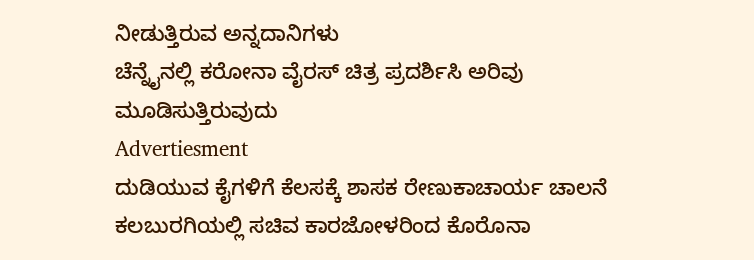ನೀಡುತ್ತಿರುವ ಅನ್ನದಾನಿಗಳು
ಚೆನ್ನೈನಲ್ಲಿ ಕರೋನಾ ವೈರಸ್ ಚಿತ್ರ ಪ್ರದರ್ಶಿಸಿ ಅರಿವು ಮೂಡಿಸುತ್ತಿರುವುದು
Advertiesment
ದುಡಿಯುವ ಕೈಗಳಿಗೆ ಕೆಲಸಕ್ಕೆ ಶಾಸಕ ರೇಣುಕಾಚಾರ್ಯ ಚಾಲನೆ
ಕಲಬುರಗಿಯಲ್ಲಿ ಸಚಿವ ಕಾರಜೋಳರಿಂದ ಕೊರೊನಾ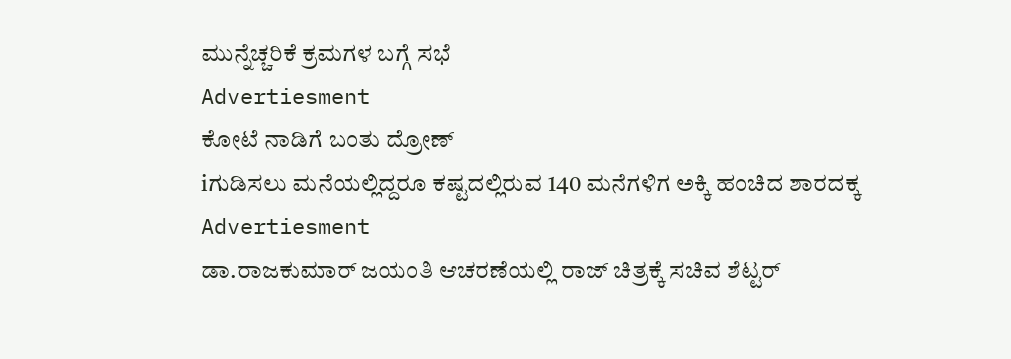ಮುನ್ನೆಚ್ಚರಿಕೆ ಕ್ರಮಗಳ ಬಗ್ಗೆ ಸಭೆ
Advertiesment
ಕೋಟೆ ನಾಡಿಗೆ ಬಂತು ದ್ರೋಣ್
iಗುಡಿಸಲು ಮನೆಯಲ್ಲಿದ್ದರೂ ಕಷ್ಟದಲ್ಲಿರುವ 140 ಮನೆಗಳಿಗ ಅಕ್ಕಿ ಹಂಚಿದ ಶಾರದಕ್ಕ
Advertiesment
ಡಾ.ರಾಜಕುಮಾರ್ ಜಯಂತಿ ಆಚರಣೆಯಲ್ಲಿ ರಾಜ್ ಚಿತ್ರಕ್ಕೆ ಸಚಿವ ಶೆಟ್ಟರ್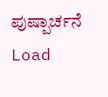ಪುಷ್ಪಾರ್ಚನೆ
Load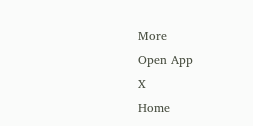More
Open App
X
Home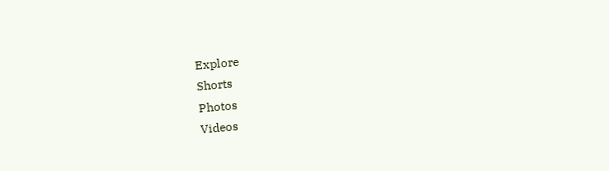Explore
Shorts
Photos
Videos